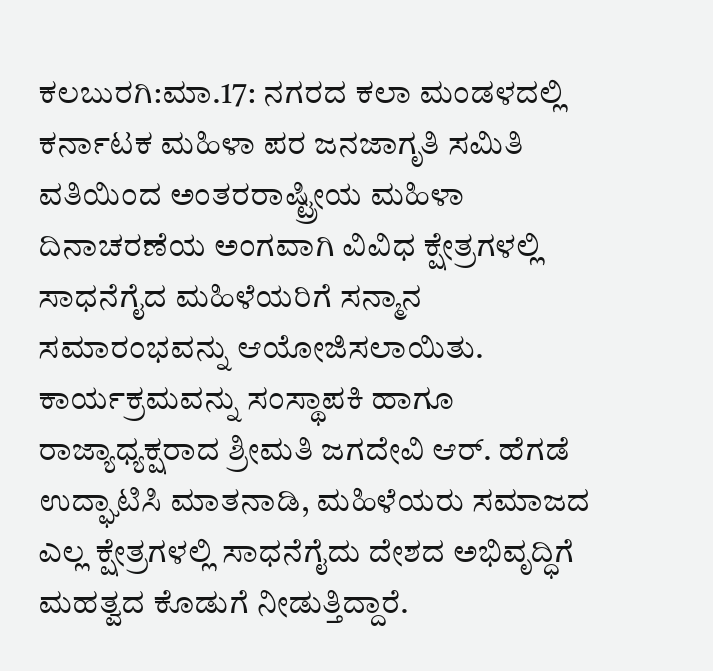ಕಲಬುರಗಿ:ಮಾ.17: ನಗರದ ಕಲಾ ಮಂಡಳದಲ್ಲಿ ಕರ್ನಾಟಕ ಮಹಿಳಾ ಪರ ಜನಜಾಗೃತಿ ಸಮಿತಿ ವತಿಯಿಂದ ಅಂತರರಾಷ್ಟ್ರೀಯ ಮಹಿಳಾ ದಿನಾಚರಣೆಯ ಅಂಗವಾಗಿ ವಿವಿಧ ಕ್ಷೇತ್ರಗಳಲ್ಲಿ ಸಾಧನೆಗೈದ ಮಹಿಳೆಯರಿಗೆ ಸನ್ಮಾನ ಸಮಾರಂಭವನ್ನು ಆಯೋಜಿಸಲಾಯಿತು.
ಕಾರ್ಯಕ್ರಮವನ್ನು ಸಂಸ್ಥಾಪಕಿ ಹಾಗೂ ರಾಜ್ಯಾಧ್ಯಕ್ಷರಾದ ಶ್ರೀಮತಿ ಜಗದೇವಿ ಆರ್. ಹೆಗಡೆ ಉದ್ಘಾಟಿಸಿ ಮಾತನಾಡಿ, ಮಹಿಳೆಯರು ಸಮಾಜದ ಎಲ್ಲ ಕ್ಷೇತ್ರಗಳಲ್ಲಿ ಸಾಧನೆಗೈದು ದೇಶದ ಅಭಿವೃದ್ಧಿಗೆ ಮಹತ್ವದ ಕೊಡುಗೆ ನೀಡುತ್ತಿದ್ದಾರೆ.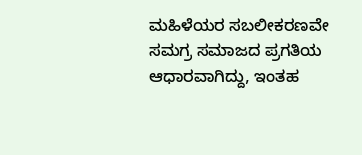ಮಹಿಳೆಯರ ಸಬಲೀಕರಣವೇ ಸಮಗ್ರ ಸಮಾಜದ ಪ್ರಗತಿಯ ಆಧಾರವಾಗಿದ್ದು, ಇಂತಹ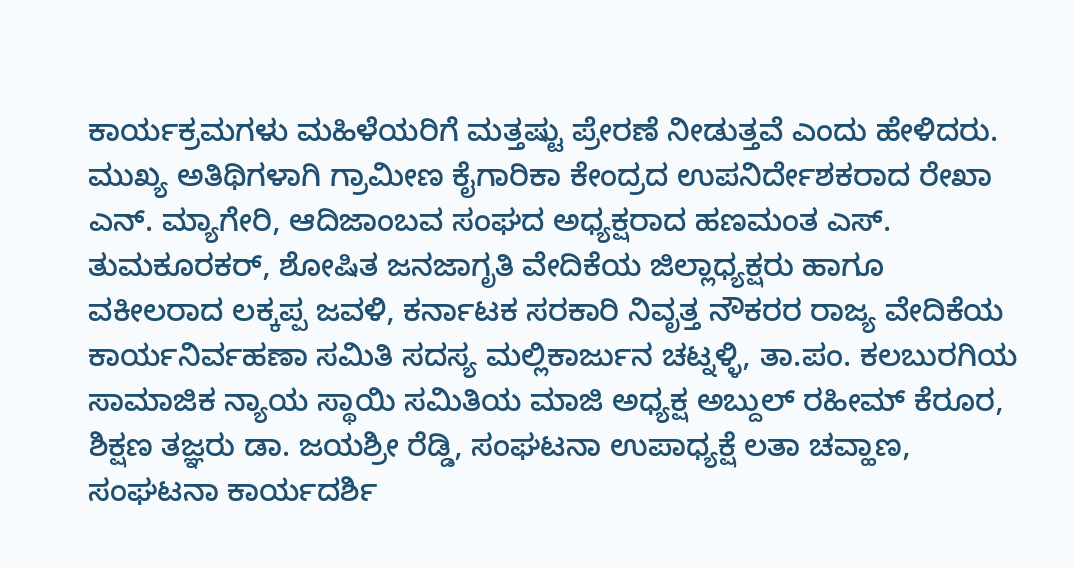ಕಾರ್ಯಕ್ರಮಗಳು ಮಹಿಳೆಯರಿಗೆ ಮತ್ತಷ್ಟು ಪ್ರೇರಣೆ ನೀಡುತ್ತವೆ ಎಂದು ಹೇಳಿದರು.
ಮುಖ್ಯ ಅತಿಥಿಗಳಾಗಿ ಗ್ರಾಮೀಣ ಕೈಗಾರಿಕಾ ಕೇಂದ್ರದ ಉಪನಿರ್ದೇಶಕರಾದ ರೇಖಾ ಎನ್. ಮ್ಯಾಗೇರಿ, ಆದಿಜಾಂಬವ ಸಂಘದ ಅಧ್ಯಕ್ಷರಾದ ಹಣಮಂತ ಎಸ್. ತುಮಕೂರಕರ್, ಶೋಷಿತ ಜನಜಾಗೃತಿ ವೇದಿಕೆಯ ಜಿಲ್ಲಾಧ್ಯಕ್ಷರು ಹಾಗೂ ವಕೀಲರಾದ ಲಕ್ಕಪ್ಪ ಜವಳಿ, ಕರ್ನಾಟಕ ಸರಕಾರಿ ನಿವೃತ್ತ ನೌಕರರ ರಾಜ್ಯ ವೇದಿಕೆಯ ಕಾರ್ಯನಿರ್ವಹಣಾ ಸಮಿತಿ ಸದಸ್ಯ ಮಲ್ಲಿಕಾರ್ಜುನ ಚಟ್ನಳ್ಳಿ, ತಾ.ಪಂ. ಕಲಬುರಗಿಯ ಸಾಮಾಜಿಕ ನ್ಯಾಯ ಸ್ಥಾಯಿ ಸಮಿತಿಯ ಮಾಜಿ ಅಧ್ಯಕ್ಷ ಅಬ್ದುಲ್ ರಹೀಮ್ ಕೆರೂರ, ಶಿಕ್ಷಣ ತಜ್ಞರು ಡಾ. ಜಯಶ್ರೀ ರೆಡ್ಡಿ, ಸಂಘಟನಾ ಉಪಾಧ್ಯಕ್ಷೆ ಲತಾ ಚವ್ಹಾಣ, ಸಂಘಟನಾ ಕಾರ್ಯದರ್ಶಿ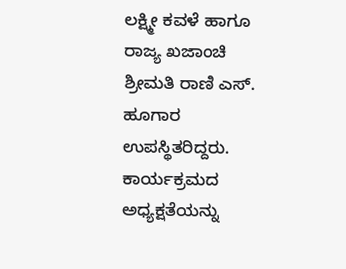ಲಕ್ಷ್ಮೀ ಕವಳೆ ಹಾಗೂ ರಾಜ್ಯ ಖಜಾಂಚಿ ಶ್ರೀಮತಿ ರಾಣಿ ಎಸ್. ಹೂಗಾರ ಉಪಸ್ಥಿತರಿದ್ದರು.
ಕಾರ್ಯಕ್ರಮದ ಅಧ್ಯಕ್ಷತೆಯನ್ನು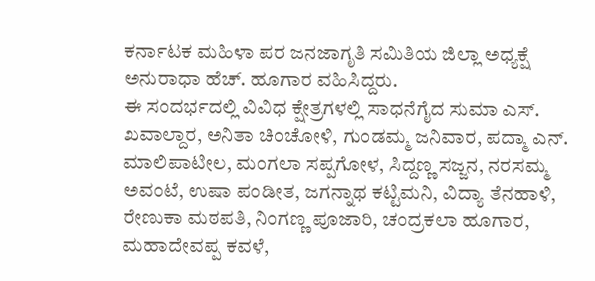ಕರ್ನಾಟಕ ಮಹಿಳಾ ಪರ ಜನಜಾಗೃತಿ ಸಮಿತಿಯ ಜಿಲ್ಲಾ ಅಧ್ಯಕ್ಷೆ ಅನುರಾಧಾ ಹೆಚ್. ಹೂಗಾರ ವಹಿಸಿದ್ದರು.
ಈ ಸಂದರ್ಭದಲ್ಲಿ ವಿವಿಧ ಕ್ಷೇತ್ರಗಳಲ್ಲಿ ಸಾಧನೆಗೈದ ಸುಮಾ ಎಸ್. ಖವಾಲ್ದಾರ, ಅನಿತಾ ಚಿಂಚೋಳಿ, ಗುಂಡಮ್ಮ ಜನಿವಾರ, ಪದ್ಮಾ ಎನ್. ಮಾಲಿಪಾಟೀಲ, ಮಂಗಲಾ ಸಪ್ಪಗೋಳ, ಸಿದ್ದಣ್ಣ ಸಜ್ಜನ, ನರಸಮ್ಮ ಅವಂಟೆ, ಉಷಾ ಪಂಡೀತ, ಜಗನ್ನಾಥ ಕಟ್ಟಿಮನಿ, ವಿದ್ಯಾ ತೆನಹಾಳಿ, ರೇಣುಕಾ ಮಠಪತಿ, ನಿಂಗಣ್ಣ ಪೂಜಾರಿ, ಚಂದ್ರಕಲಾ ಹೂಗಾರ, ಮಹಾದೇವಪ್ಪ ಕವಳೆ,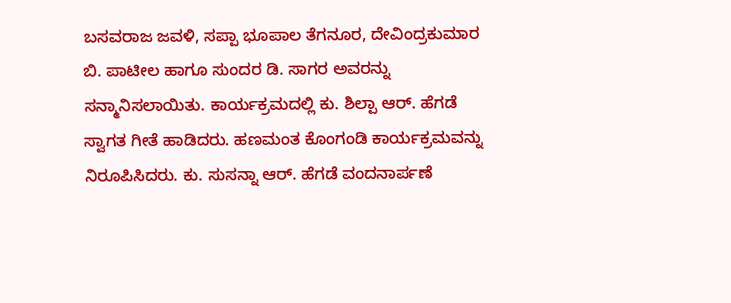ಬಸವರಾಜ ಜವಳಿ, ಸಪ್ಪಾ ಭೂಪಾಲ ತೆಗನೂರ, ದೇವಿಂದ್ರಕುಮಾರ ಬಿ. ಪಾಟೀಲ ಹಾಗೂ ಸುಂದರ ಡಿ. ಸಾಗರ ಅವರನ್ನು ಸನ್ಮಾನಿಸಲಾಯಿತು. ಕಾರ್ಯಕ್ರಮದಲ್ಲಿ ಕು. ಶಿಲ್ಪಾ ಆರ್. ಹೆಗಡೆ ಸ್ವಾಗತ ಗೀತೆ ಹಾಡಿದರು. ಹಣಮಂತ ಕೊಂಗಂಡಿ ಕಾರ್ಯಕ್ರಮವನ್ನು ನಿರೂಪಿಸಿದರು. ಕು. ಸುಸನ್ನಾ ಆರ್. ಹೆಗಡೆ ವಂದನಾರ್ಪಣೆ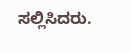ಸಲ್ಲಿಸಿದರು.